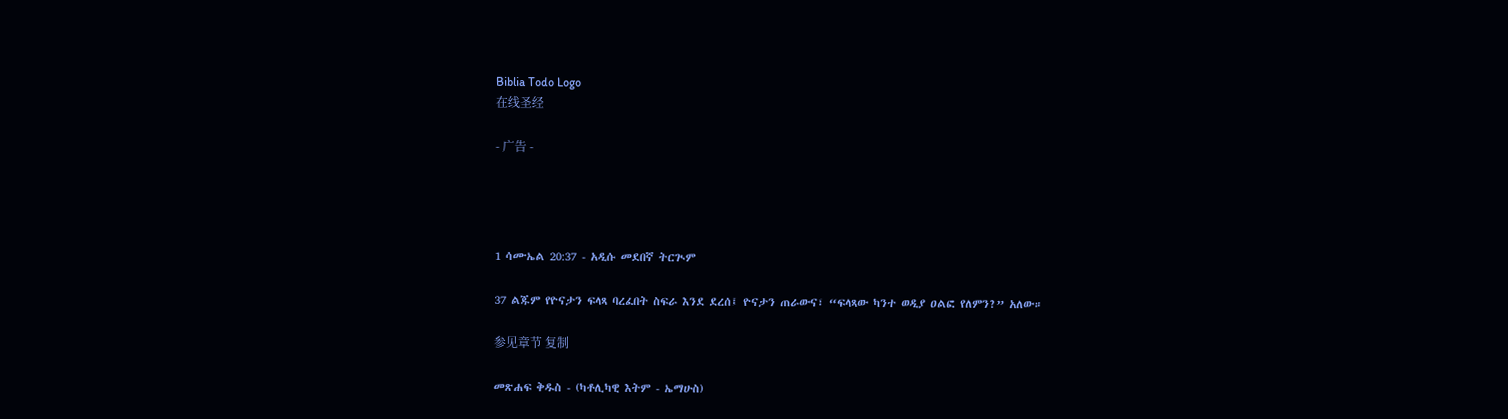Biblia Todo Logo
在线圣经

- 广告 -




1 ሳሙኤል 20:37 - አዲሱ መደበኛ ትርጒም

37 ልጁም የዮናታን ፍላጻ ባረፈበት ስፍራ እንደ ደረሰ፤ ዮናታን ጠራውና፣ “ፍላጻው ካንተ ወዲያ ዐልፎ የለምን?” አለው።

参见章节 复制

መጽሐፍ ቅዱስ - (ካቶሊካዊ እትም - ኤማሁስ)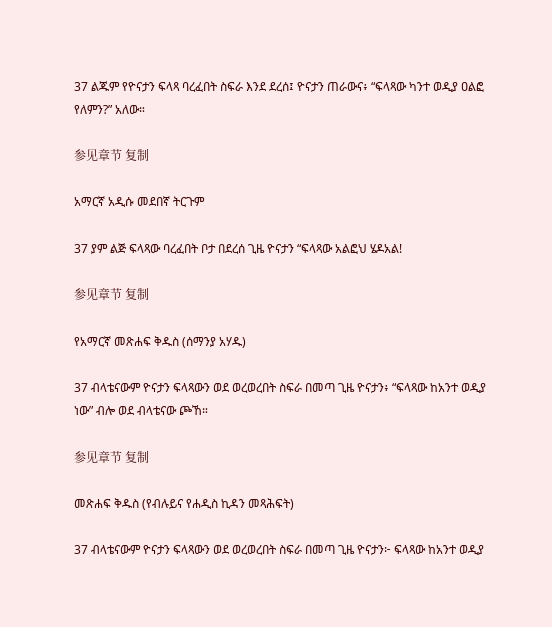37 ልጁም የዮናታን ፍላጻ ባረፈበት ስፍራ እንደ ደረሰ፤ ዮናታን ጠራውና፥ “ፍላጻው ካንተ ወዲያ ዐልፎ የለምን?” አለው።

参见章节 复制

አማርኛ አዲሱ መደበኛ ትርጉም

37 ያም ልጅ ፍላጻው ባረፈበት ቦታ በደረሰ ጊዜ ዮናታን “ፍላጻው አልፎህ ሄዶአል!

参见章节 复制

የአማርኛ መጽሐፍ ቅዱስ (ሰማንያ አሃዱ)

37 ብላቴናውም ዮናታን ፍላጻውን ወደ ወረወረበት ስፍራ በመጣ ጊዜ ዮናታን፥ “ፍላጻው ከአንተ ወዲያ ነው” ብሎ ወደ ብላቴናው ጮኸ።

参见章节 复制

መጽሐፍ ቅዱስ (የብሉይና የሐዲስ ኪዳን መጻሕፍት)

37 ብላቴናውም ዮናታን ፍላጻውን ወደ ወረወረበት ስፍራ በመጣ ጊዜ ዮናታን፦ ፍላጻው ከአንተ ወዲያ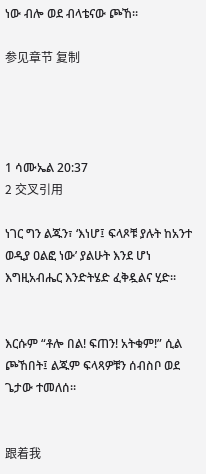ነው ብሎ ወደ ብላቴናው ጮኸ።

参见章节 复制




1 ሳሙኤል 20:37
2 交叉引用

ነገር ግን ልጁን፣ ‘እነሆ፤ ፍላጾቹ ያሉት ከአንተ ወዲያ ዐልፎ ነው’ ያልሁት እንደ ሆነ እግዚአብሔር እንድትሄድ ፈቅዷልና ሂድ።


እርሱም “ቶሎ በል! ፍጠን! አትቁም!” ሲል ጮኸበት፤ ልጁም ፍላጻዎቹን ሰብስቦ ወደ ጌታው ተመለሰ።


跟着我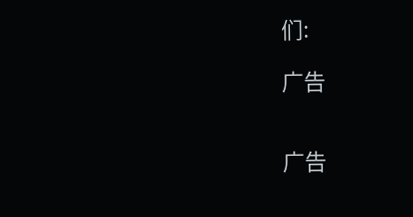们:

广告


广告